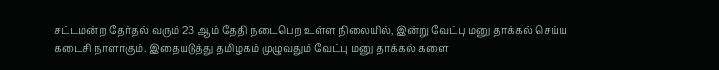சட்டமன்ற தேர்தல் வரும் 23 ஆம் தேதி நடைபெற உள்ள நிலையில், இன்று வேட்பு மனு தாக்கல் செய்ய கடைசி நாளாகும். இதையடுத்து தமிழகம் முழுவதும் வேட்பு மனு தாக்கல் களை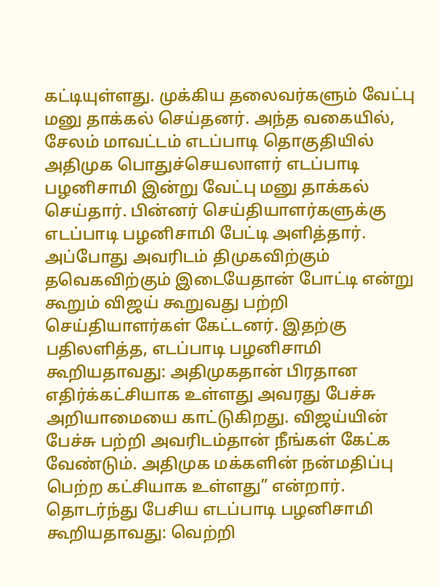கட்டியுள்ளது. முக்கிய தலைவர்களும் வேட்பு மனு தாக்கல் செய்தனர். அந்த வகையில், சேலம் மாவட்டம் எடப்பாடி தொகுதியில் அதிமுக பொதுச்செயலாளர் எடப்பாடி பழனிசாமி இன்று வேட்பு மனு தாக்கல் செய்தார். பின்னர் செய்தியாளர்களுக்கு எடப்பாடி பழனிசாமி பேட்டி அளித்தார். அப்போது அவரிடம் திமுகவிற்கும் தவெகவிற்கும் இடையேதான் போட்டி என்று கூறும் விஜய் கூறுவது பற்றி செய்தியாளர்கள் கேட்டனர். இதற்கு பதிலளித்த, எடப்பாடி பழனிசாமி கூறியதாவது: அதிமுகதான் பிரதான எதிர்க்கட்சியாக உள்ளது அவரது பேச்சு அறியாமையை காட்டுகிறது. விஜய்யின் பேச்சு பற்றி அவரிடம்தான் நீங்கள் கேட்க வேண்டும். அதிமுக மக்களின் நன்மதிப்பு பெற்ற கட்சியாக உள்ளது” என்றார். தொடர்ந்து பேசிய எடப்பாடி பழனிசாமி கூறியதாவது: வெற்றி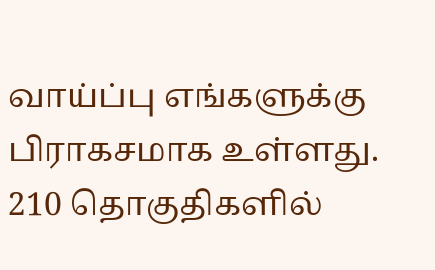வாய்ப்பு எங்களுக்கு பிராகசமாக உள்ளது. 210 தொகுதிகளில்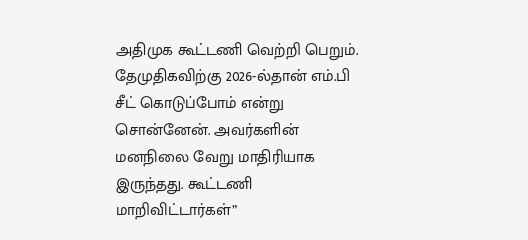அதிமுக கூட்டணி வெற்றி பெறும். தேமுதிகவிற்கு 2026-ல்தான் எம்.பி சீட் கொடுப்போம் என்று சொன்னேன். அவர்களின் மனநிலை வேறு மாதிரியாக இருந்தது. கூட்டணி மாறிவிட்டார்கள்”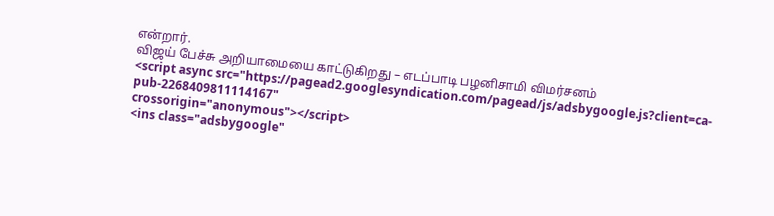என்றார்.
விஜய் பேச்சு அறியாமையை காட்டுகிறது – எடப்பாடி பழனிசாமி விமர்சனம்
<script async src="https://pagead2.googlesyndication.com/pagead/js/adsbygoogle.js?client=ca-pub-2268409811114167"
crossorigin="anonymous"></script>
<ins class="adsbygoogle"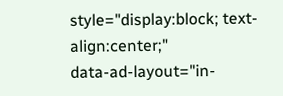style="display:block; text-align:center;"
data-ad-layout="in-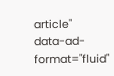article"
data-ad-format="fluid"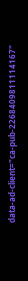data-ad-client="ca-pub-2268409811114167"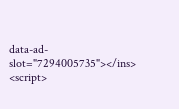data-ad-slot="7294005735"></ins>
<script>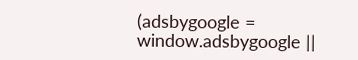(adsbygoogle = window.adsbygoogle ||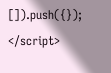[]).push({});
</script>